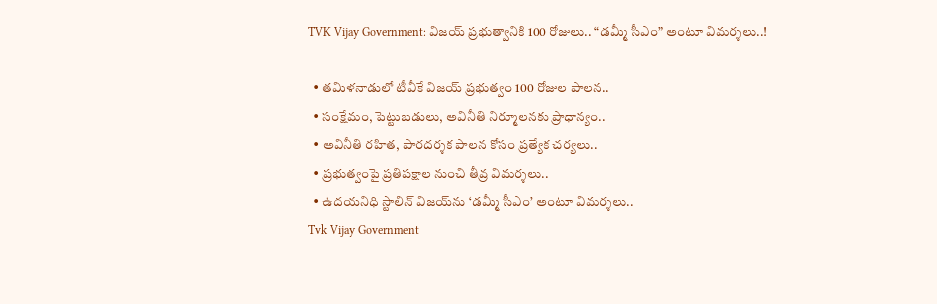TVK Vijay Government: విజయ్‌ ప్రభుత్వానికి 100 రోజులు.. “డమ్మీ సీఎం” అంటూ విమర్శలు..!

  • తమిళనాడులో టీవీకే విజయ్‌ ప్రభుత్వం 100 రోజుల పాలన..
  • సంక్షేమం, పెట్టుబడులు, అవినీతి నిర్మూలనకు ప్రాధాన్యం..
  • అవినీతి రహిత, పారదర్శక పాలన కోసం ప్రత్యేక చర్యలు..
  • ప్రభుత్వంపై ప్రతిపక్షాల నుంచి తీవ్ర విమర్శలు..
  • ఉదయనిధి స్టాలిన్‌ విజయ్‌ను ‘డమ్మీ సీఎం’ అంటూ విమర్శలు..
Tvk Vijay Government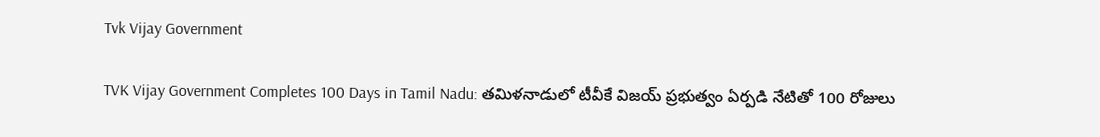Tvk Vijay Government

TVK Vijay Government Completes 100 Days in Tamil Nadu: తమిళనాడులో టీవీకే విజయ్‌ ప్రభుత్వం ఏర్పడి నేటితో 100 రోజులు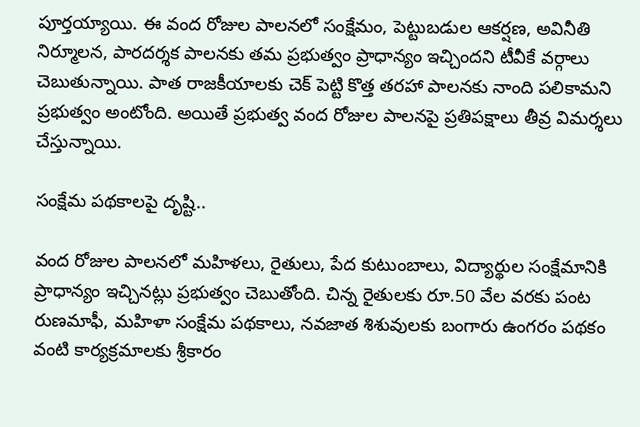పూర్తయ్యాయి. ఈ వంద రోజుల పాలనలో సంక్షేమం, పెట్టుబడుల ఆకర్షణ, అవినీతి నిర్మూలన, పారదర్శక పాలనకు తమ ప్రభుత్వం ప్రాధాన్యం ఇచ్చిందని టీవీకే వర్గాలు చెబుతున్నాయి. పాత రాజకీయాలకు చెక్‌ పెట్టి కొత్త తరహా పాలనకు నాంది పలికామని ప్రభుత్వం అంటోంది. అయితే ప్రభుత్వ వంద రోజుల పాలనపై ప్రతిపక్షాలు తీవ్ర విమర్శలు చేస్తున్నాయి.

సంక్షేమ పథకాలపై దృష్టి..

వంద రోజుల పాలనలో మహిళలు, రైతులు, పేద కుటుంబాలు, విద్యార్థుల సంక్షేమానికి ప్రాధాన్యం ఇచ్చినట్లు ప్రభుత్వం చెబుతోంది. చిన్న రైతులకు రూ.50 వేల వరకు పంట రుణమాఫీ, మహిళా సంక్షేమ పథకాలు, నవజాత శిశువులకు బంగారు ఉంగరం పథకం వంటి కార్యక్రమాలకు శ్రీకారం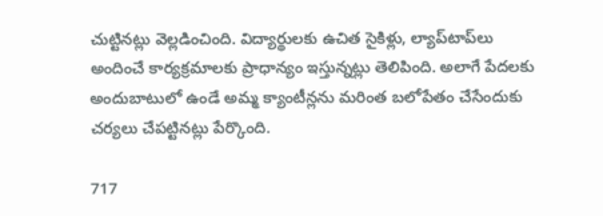చుట్టినట్లు వెల్లడించింది. విద్యార్థులకు ఉచిత సైకిళ్లు, ల్యాప్‌టాప్‌లు అందించే కార్యక్రమాలకు ప్రాధాన్యం ఇస్తున్నట్లు తెలిపింది. అలాగే పేదలకు అందుబాటులో ఉండే అమ్మ క్యాంటీన్లను మరింత బలోపేతం చేసేందుకు చర్యలు చేపట్టినట్లు పేర్కొంది.

717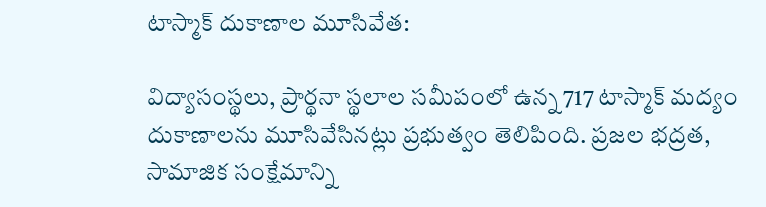టాస్మాక్‌ దుకాణాల మూసివేత:

విద్యాసంస్థలు, ప్రార్థనా స్థలాల సమీపంలో ఉన్న 717 టాస్మాక్‌ మద్యం దుకాణాలను మూసివేసినట్లు ప్రభుత్వం తెలిపింది. ప్రజల భద్రత, సామాజిక సంక్షేమాన్ని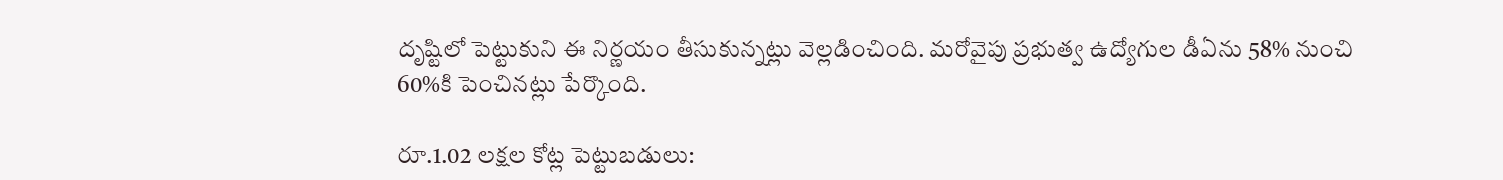దృష్టిలో పెట్టుకుని ఈ నిర్ణయం తీసుకున్నట్లు వెల్లడించింది. మరోవైపు ప్రభుత్వ ఉద్యోగుల డీఏను 58% నుంచి 60%కి పెంచినట్లు పేర్కొంది.

రూ.1.02 లక్షల కోట్ల పెట్టుబడులు: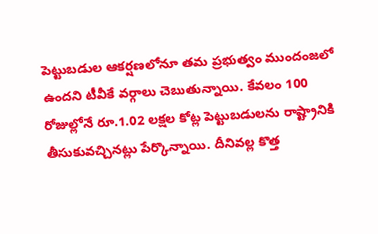పెట్టుబడుల ఆకర్షణలోనూ తమ ప్రభుత్వం ముందంజలో ఉందని టీవీకే వర్గాలు చెబుతున్నాయి. కేవలం 100 రోజుల్లోనే రూ.1.02 లక్షల కోట్ల పెట్టుబడులను రాష్ట్రానికి తీసుకువచ్చినట్లు పేర్కొన్నాయి. దీనివల్ల కొత్త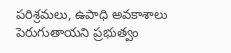పరిశ్రమలు, ఉపాధి అవకాశాలు పెరుగుతాయని ప్రభుత్వం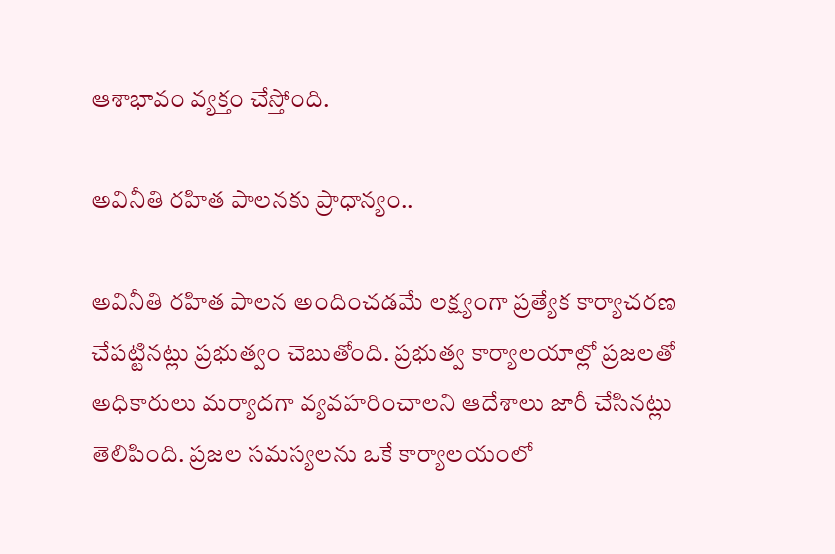ఆశాభావం వ్యక్తం చేస్తోంది.

అవినీతి రహిత పాలనకు ప్రాధాన్యం..

అవినీతి రహిత పాలన అందించడమే లక్ష్యంగా ప్రత్యేక కార్యాచరణ చేపట్టినట్లు ప్రభుత్వం చెబుతోంది. ప్రభుత్వ కార్యాలయాల్లో ప్రజలతో అధికారులు మర్యాదగా వ్యవహరించాలని ఆదేశాలు జారీ చేసినట్లు తెలిపింది. ప్రజల సమస్యలను ఒకే కార్యాలయంలో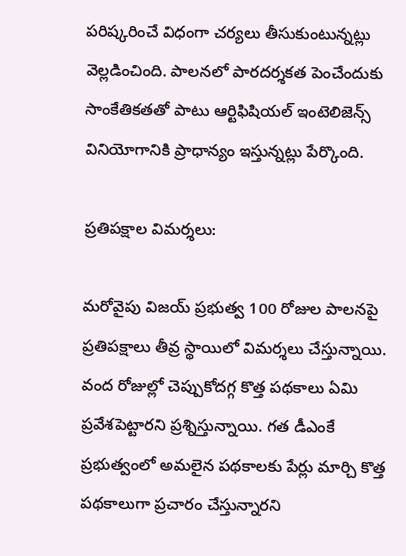పరిష్కరించే విధంగా చర్యలు తీసుకుంటున్నట్లు వెల్లడించింది. పాలనలో పారదర్శకత పెంచేందుకు సాంకేతికతతో పాటు ఆర్టిఫిషియల్‌ ఇంటెలిజెన్స్‌ వినియోగానికి ప్రాధాన్యం ఇస్తున్నట్లు పేర్కొంది.

ప్రతిపక్షాల విమర్శలు:

మరోవైపు విజయ్‌ ప్రభుత్వ 100 రోజుల పాలనపై ప్రతిపక్షాలు తీవ్ర స్థాయిలో విమర్శలు చేస్తున్నాయి. వంద రోజుల్లో చెప్పుకోదగ్గ కొత్త పథకాలు ఏమి ప్రవేశపెట్టారని ప్రశ్నిస్తున్నాయి. గత డీఎంకే ప్రభుత్వంలో అమలైన పథకాలకు పేర్లు మార్చి కొత్త పథకాలుగా ప్రచారం చేస్తున్నారని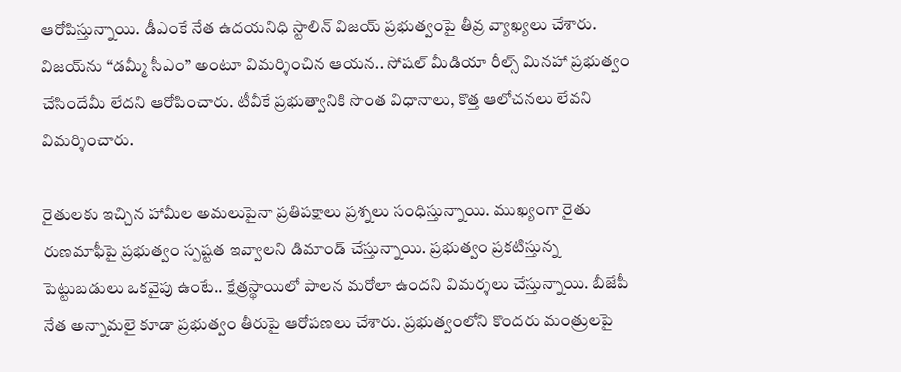ఆరోపిస్తున్నాయి. డీఎంకే నేత ఉదయనిధి స్టాలిన్‌ విజయ్‌ ప్రభుత్వంపై తీవ్ర వ్యాఖ్యలు చేశారు. విజయ్‌ను “డమ్మీ సీఎం” అంటూ విమర్శించిన ఆయన.. సోషల్‌ మీడియా రీల్స్‌ మినహా ప్రభుత్వం చేసిందేమీ లేదని ఆరోపించారు. టీవీకే ప్రభుత్వానికి సొంత విధానాలు, కొత్త ఆలోచనలు లేవని విమర్శించారు.

రైతులకు ఇచ్చిన హామీల అమలుపైనా ప్రతిపక్షాలు ప్రశ్నలు సంధిస్తున్నాయి. ముఖ్యంగా రైతు రుణమాఫీపై ప్రభుత్వం స్పష్టత ఇవ్వాలని డిమాండ్‌ చేస్తున్నాయి. ప్రభుత్వం ప్రకటిస్తున్న పెట్టుబడులు ఒకవైపు ఉంటే.. క్షేత్రస్థాయిలో పాలన మరోలా ఉందని విమర్శలు చేస్తున్నాయి. బీజేపీ నేత అన్నామలై కూడా ప్రభుత్వం తీరుపై ఆరోపణలు చేశారు. ప్రభుత్వంలోని కొందరు మంత్రులపై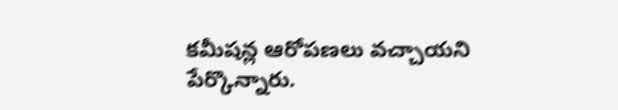కమీషన్ల ఆరోపణలు వచ్చాయని పేర్కొన్నారు.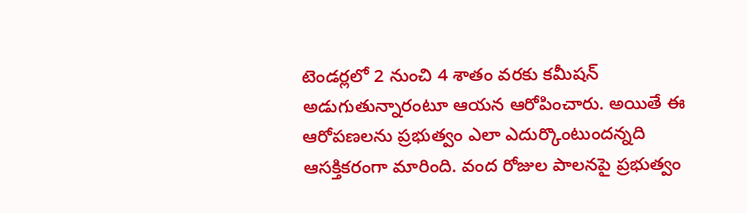టెండర్లలో 2 నుంచి 4 శాతం వరకు కమీషన్‌ అడుగుతున్నారంటూ ఆయన ఆరోపించారు. అయితే ఈ ఆరోపణలను ప్రభుత్వం ఎలా ఎదుర్కొంటుందన్నది ఆసక్తికరంగా మారింది. వంద రోజుల పాలనపై ప్రభుత్వం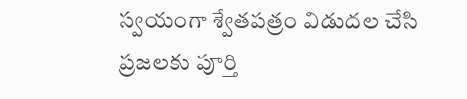స్వయంగా శ్వేతపత్రం విడుదల చేసి ప్రజలకు పూర్తి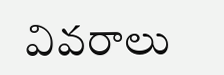వివరాలు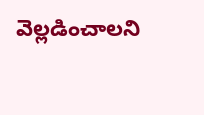వెల్లడించాలని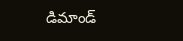డిమాండ్‌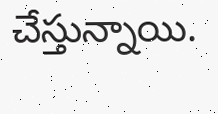చేస్తున్నాయి.